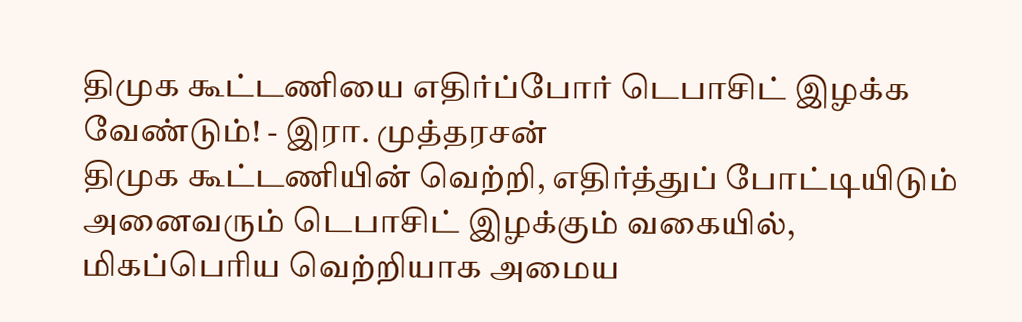திமுக கூட்டணியை எதிர்ப்போர் டெபாசிட் இழக்க வேண்டும்! - இரா. முத்தரசன்
திமுக கூட்டணியின் வெற்றி, எதிர்த்துப் போட்டியிடும் அனைவரும் டெபாசிட் இழக்கும் வகையில், மிகப்பெரிய வெற்றியாக அமைய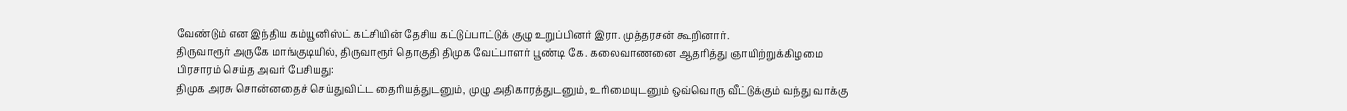வேண்டும் என இந்திய கம்யூனிஸ்ட் கட்சியின் தேசிய கட்டுப்பாட்டுக் குழு உறுப்பினர் இரா. முத்தரசன் கூறினார்.
திருவாரூர் அருகே மாங்குடியில், திருவாரூர் தொகுதி திமுக வேட்பாளர் பூண்டி கே. கலைவாணனை ஆதரித்து ஞாயிற்றுக்கிழமை பிரசாரம் செய்த அவர் பேசியது:
திமுக அரசு சொன்னதைச் செய்துவிட்ட தைரியத்துடனும், முழு அதிகாரத்துடனும், உரிமையுடனும் ஒவ்வொரு வீட்டுக்கும் வந்து வாக்கு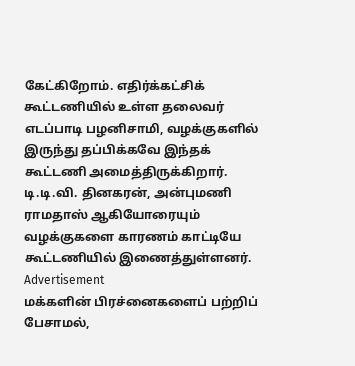கேட்கிறோம். எதிர்க்கட்சிக் கூட்டணியில் உள்ள தலைவர் எடப்பாடி பழனிசாமி, வழக்குகளில் இருந்து தப்பிக்கவே இந்தக் கூட்டணி அமைத்திருக்கிறார். டி.டி.வி. தினகரன், அன்புமணி ராமதாஸ் ஆகியோரையும் வழக்குகளை காரணம் காட்டியே கூட்டணியில் இணைத்துள்ளனர்.
Advertisement
மக்களின் பிரச்னைகளைப் பற்றிப் பேசாமல்,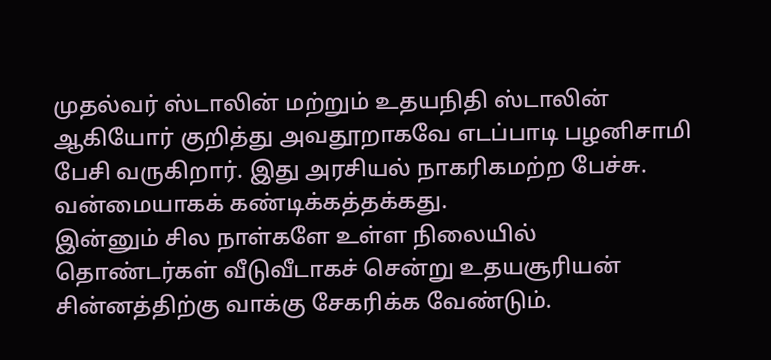முதல்வர் ஸ்டாலின் மற்றும் உதயநிதி ஸ்டாலின் ஆகியோர் குறித்து அவதூறாகவே எடப்பாடி பழனிசாமி பேசி வருகிறார். இது அரசியல் நாகரிகமற்ற பேச்சு. வன்மையாகக் கண்டிக்கத்தக்கது.
இன்னும் சில நாள்களே உள்ள நிலையில் தொண்டர்கள் வீடுவீடாகச் சென்று உதயசூரியன் சின்னத்திற்கு வாக்கு சேகரிக்க வேண்டும்.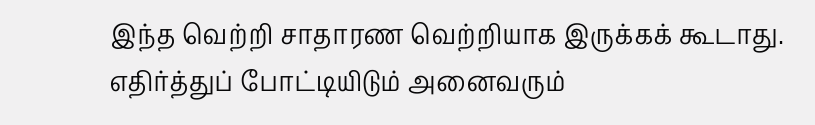இந்த வெற்றி சாதாரண வெற்றியாக இருக்கக் கூடாது. எதிர்த்துப் போட்டியிடும் அனைவரும்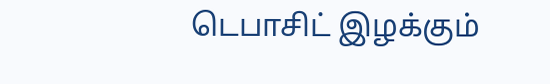டெபாசிட் இழக்கும்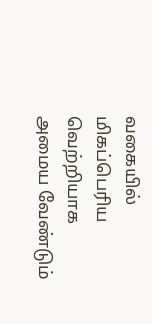வகையில் மிகப்பெரிய வெற்றியாக அமைய வேண்டும்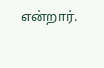என்றார்.